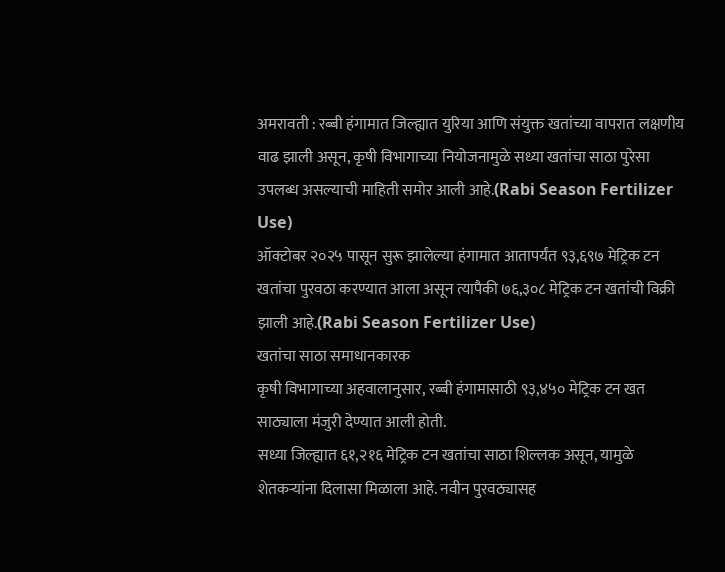अमरावती : रब्बी हंगामात जिल्ह्यात युरिया आणि संयुक्त खतांच्या वापरात लक्षणीय वाढ झाली असून, कृषी विभागाच्या नियोजनामुळे सध्या खतांचा साठा पुरेसा उपलब्ध असल्याची माहिती समोर आली आहे.(Rabi Season Fertilizer Use)
ऑक्टोबर २०२५ पासून सुरू झालेल्या हंगामात आतापर्यंत ९३,६९७ मेट्रिक टन खतांचा पुरवठा करण्यात आला असून त्यापैकी ७६,३०८ मेट्रिक टन खतांची विक्री झाली आहे.(Rabi Season Fertilizer Use)
खतांचा साठा समाधानकारक
कृषी विभागाच्या अहवालानुसार, रब्बी हंगामासाठी ९३,४५० मेट्रिक टन खत साठ्याला मंजुरी देण्यात आली होती.
सध्या जिल्ह्यात ६१,२१६ मेट्रिक टन खतांचा साठा शिल्लक असून, यामुळे शेतकऱ्यांना दिलासा मिळाला आहे. नवीन पुरवठ्यासह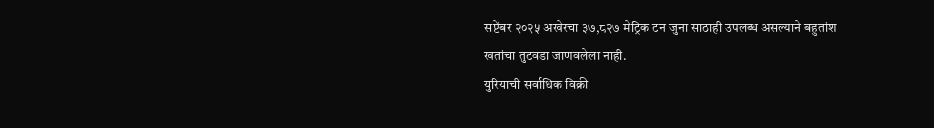सप्टेंबर २०२५ अखेरचा ३७,८२७ मेट्रिक टन जुना साठाही उपलब्ध असल्याने बहुतांश खतांचा तुटवडा जाणवलेला नाही.
युरियाची सर्वाधिक विक्री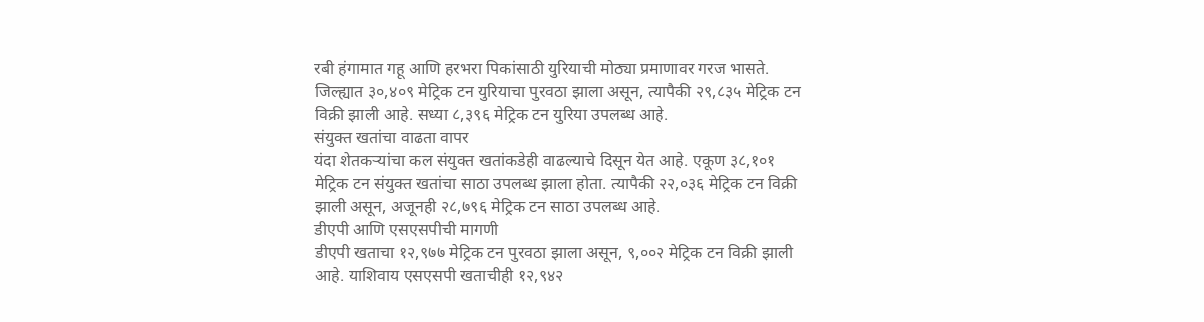रबी हंगामात गहू आणि हरभरा पिकांसाठी युरियाची मोठ्या प्रमाणावर गरज भासते. जिल्ह्यात ३०,४०९ मेट्रिक टन युरियाचा पुरवठा झाला असून, त्यापैकी २९,८३५ मेट्रिक टन विक्री झाली आहे. सध्या ८,३९६ मेट्रिक टन युरिया उपलब्ध आहे.
संयुक्त खतांचा वाढता वापर
यंदा शेतकऱ्यांचा कल संयुक्त खतांकडेही वाढल्याचे दिसून येत आहे. एकूण ३८,१०१ मेट्रिक टन संयुक्त खतांचा साठा उपलब्ध झाला होता. त्यापैकी २२,०३६ मेट्रिक टन विक्री झाली असून, अजूनही २८,७९६ मेट्रिक टन साठा उपलब्ध आहे.
डीएपी आणि एसएसपीची मागणी
डीएपी खताचा १२,९७७ मेट्रिक टन पुरवठा झाला असून, ९,००२ मेट्रिक टन विक्री झाली आहे. याशिवाय एसएसपी खताचीही १२,९४२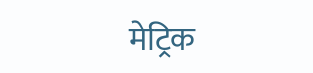मेट्रिक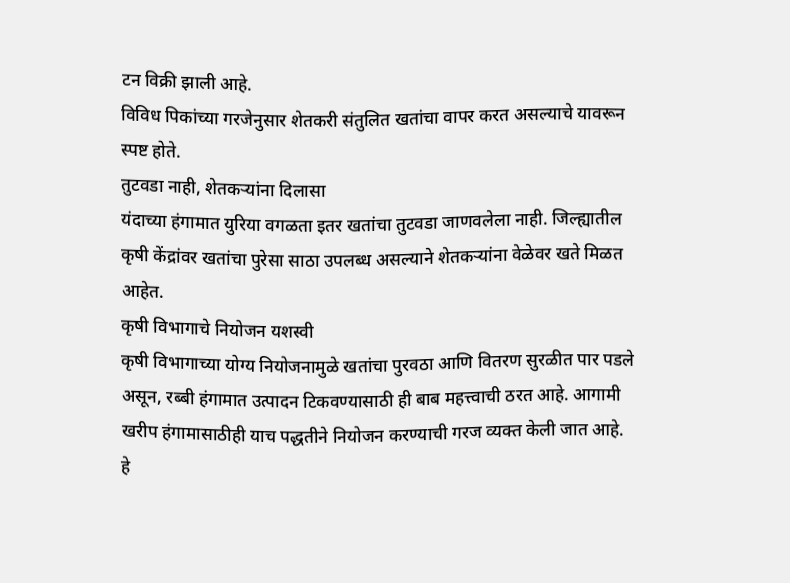टन विक्री झाली आहे.
विविध पिकांच्या गरजेनुसार शेतकरी संतुलित खतांचा वापर करत असल्याचे यावरून स्पष्ट होते.
तुटवडा नाही, शेतकऱ्यांना दिलासा
यंदाच्या हंगामात युरिया वगळता इतर खतांचा तुटवडा जाणवलेला नाही. जिल्ह्यातील कृषी केंद्रांवर खतांचा पुरेसा साठा उपलब्ध असल्याने शेतकऱ्यांना वेळेवर खते मिळत आहेत.
कृषी विभागाचे नियोजन यशस्वी
कृषी विभागाच्या योग्य नियोजनामुळे खतांचा पुरवठा आणि वितरण सुरळीत पार पडले असून, रब्बी हंगामात उत्पादन टिकवण्यासाठी ही बाब महत्त्वाची ठरत आहे. आगामी खरीप हंगामासाठीही याच पद्धतीने नियोजन करण्याची गरज व्यक्त केली जात आहे.
हे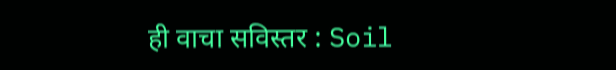ही वाचा सविस्तर : Soil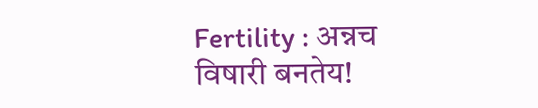Fertility : अन्नच विषारी बनतेय!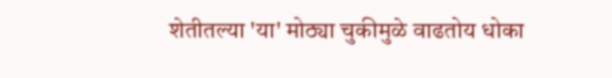शेतीतल्या 'या' मोठ्या चुकीमुळे वाढतोय धोका